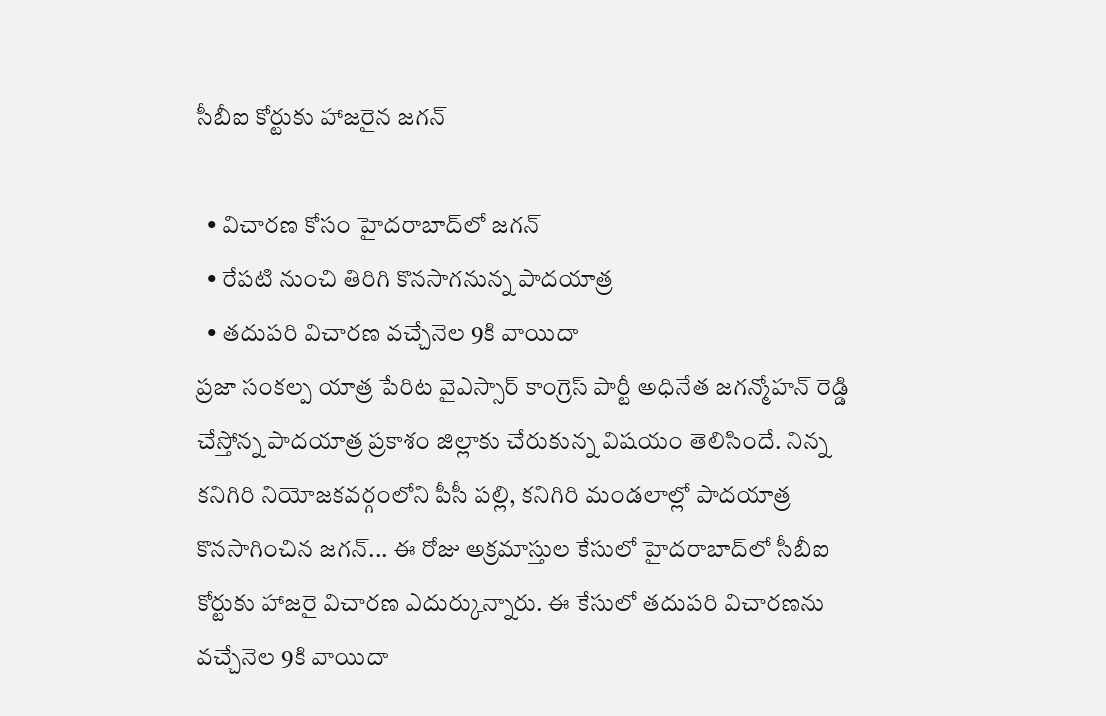సీబీఐ కోర్టుకు హాజరైన జగన్

  • విచారణ కోసం హైదరాబాద్‌లో జగన్‌
  • రేపటి నుంచి తిరిగి కొనసాగనున్న పాదయాత్ర
  • తదుపరి విచారణ వచ్చేనెల 9కి వాయిదా
ప్రజా సంకల్ప యాత్ర పేరిట వైఎస్సార్ కాంగ్రెస్ పార్టీ అధినేత జగన్మోహన్ రెడ్డి చేస్తోన్న పాదయాత్ర ప్రకాశం జిల్లాకు చేరుకున్న విషయం తెలిసిందే. నిన్న కనిగిరి నియోజకవర్గంలోని పీసీ పల్లి, కనిగిరి మండలాల్లో పాదయాత్ర కొనసాగించిన జగన్... ఈ రోజు అక్రమాస్తుల కేసులో హైదరాబాద్‌లో సీబీఐ కోర్టుకు హాజరై విచారణ ఎదుర్కున్నారు. ఈ కేసులో తదుపరి విచారణను వచ్చేనెల 9కి వాయిదా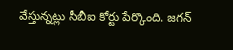వేస్తున్నట్లు సీబీఐ కోర్టు పేర్కొంది. జగన్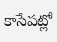కాసేపట్లో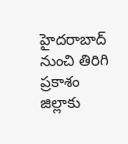హైదరాబాద్ నుంచి తిరిగి ప్రకాశం జిల్లాకు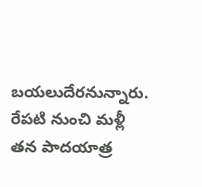బయలుదేరనున్నారు. రేపటి నుంచి మళ్లీ తన పాదయాత్ర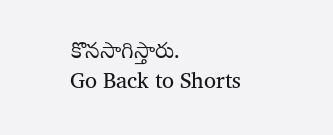కొనసాగిస్తారు.
Go Back to Shorts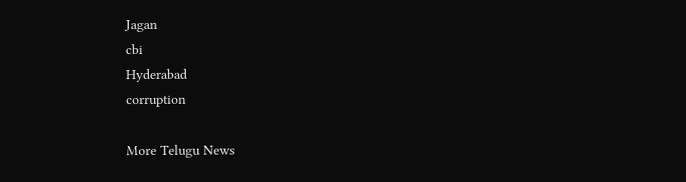Jagan
cbi
Hyderabad
corruption

More Telugu News